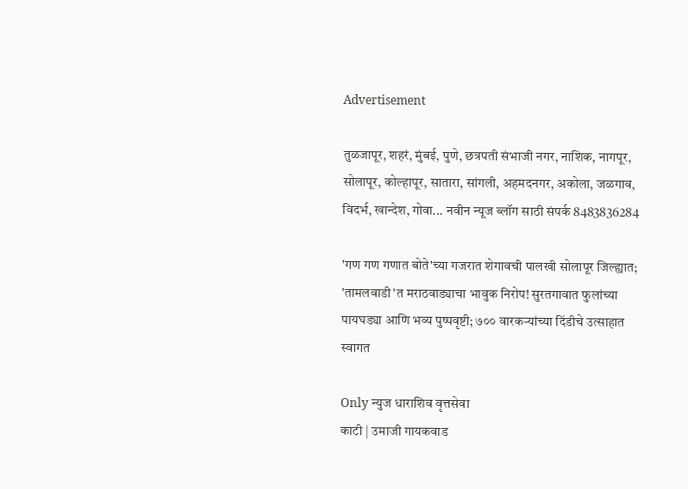Advertisement

तुळजापूर, शहरं, मुंबई, पुणे, छत्रपती संभाजी नगर, नाशिक, नागपूर, सोलापूर, कोल्हापूर, सातारा, सांगली, अहमदनगर, अकोला, जळगाव, विदर्भ, खान्देश, गोवा... नवीन न्यूज ब्लॉग साठी संपर्क 8483836284

'गण गण गणात बोते'च्या गजरात शेगावची पालखी सोलापूर जिल्ह्यात; 'तामलवाडी'त मराठवाड्याचा भावुक निरोप! सुरतगावात फुलांच्या पायघड्या आणि भव्य पुष्पवृष्टी; ७०० वारकऱ्यांच्या दिंडीचे उत्साहात स्वागत

Only न्युज धाराशिव वृत्तसेवा
काटी | उमाजी गायकवाड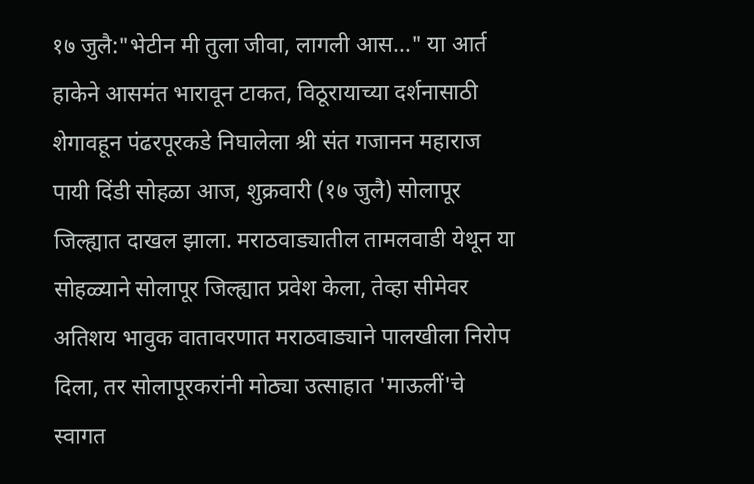१७ जुलै:"भेटीन मी तुला जीवा, लागली आस..." या आर्त हाकेने आसमंत भारावून टाकत, विठूरायाच्या दर्शनासाठी शेगावहून पंढरपूरकडे निघालेला श्री संत गजानन महाराज पायी दिंडी सोहळा आज, शुक्रवारी (१७ जुलै) सोलापूर जिल्ह्यात दाखल झाला. मराठवाड्यातील तामलवाडी येथून या सोहळ्याने सोलापूर जिल्ह्यात प्रवेश केला, तेव्हा सीमेवर अतिशय भावुक वातावरणात मराठवाड्याने पालखीला निरोप दिला, तर सोलापूरकरांनी मोठ्या उत्साहात 'माऊलीं'चे स्वागत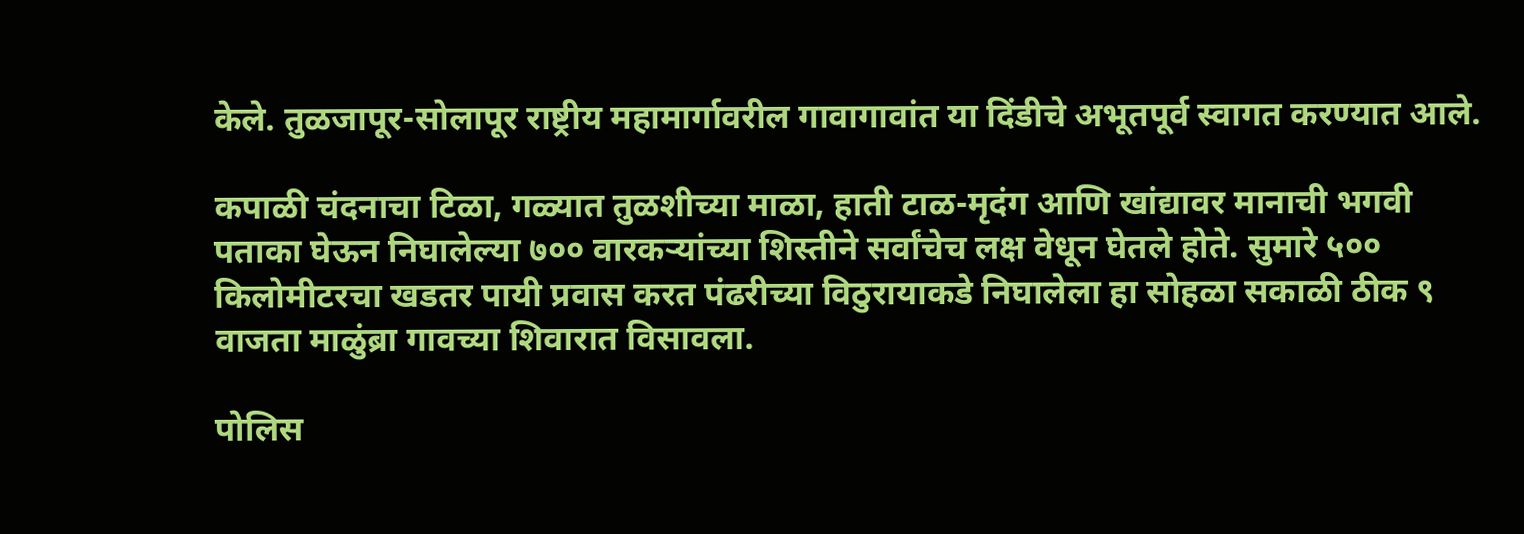केले. तुळजापूर-सोलापूर राष्ट्रीय महामार्गावरील गावागावांत या दिंडीचे अभूतपूर्व स्वागत करण्यात आले.

कपाळी चंदनाचा टिळा, गळ्यात तुळशीच्या माळा, हाती टाळ-मृदंग आणि खांद्यावर मानाची भगवी पताका घेऊन निघालेल्या ७०० वारकऱ्यांच्या शिस्तीने सर्वांचेच लक्ष वेधून घेतले होते. सुमारे ५०० किलोमीटरचा खडतर पायी प्रवास करत पंढरीच्या विठुरायाकडे निघालेला हा सोहळा सकाळी ठीक ९ वाजता माळुंब्रा गावच्या शिवारात विसावला.

पोलिस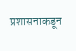प्रशासनाकडून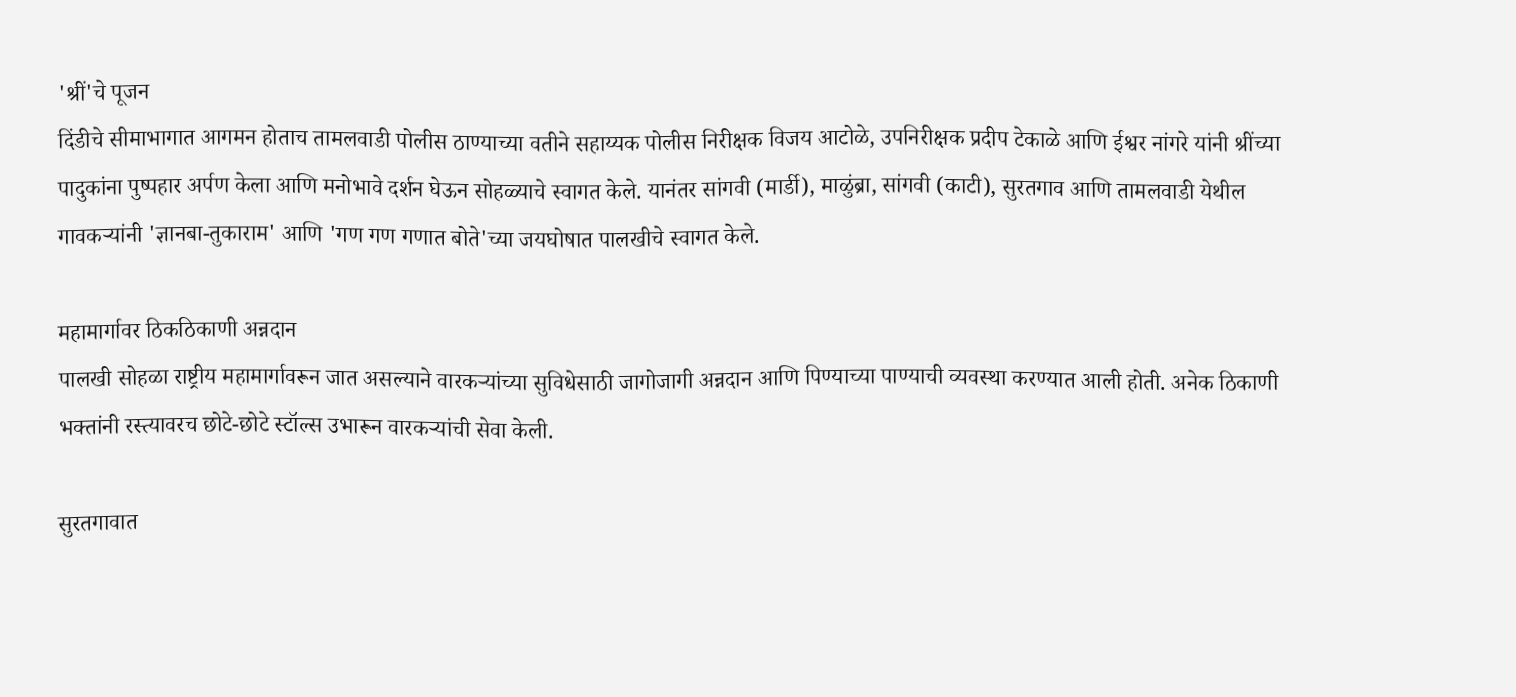'श्रीं'चे पूजन
दिंडीचे सीमाभागात आगमन होताच तामलवाडी पोलीस ठाण्याच्या वतीने सहाय्यक पोलीस निरीक्षक विजय आटोळे, उपनिरीक्षक प्रदीप टेकाळे आणि ईश्वर नांगरे यांनी श्रींच्या पादुकांना पुष्पहार अर्पण केला आणि मनोभावे दर्शन घेऊन सोहळ्याचे स्वागत केले. यानंतर सांगवी (मार्डी), माळुंब्रा, सांगवी (काटी), सुरतगाव आणि तामलवाडी येथील गावकऱ्यांनी 'ज्ञानबा-तुकाराम' आणि 'गण गण गणात बोते'च्या जयघोषात पालखीचे स्वागत केले.

महामार्गावर ठिकठिकाणी अन्नदान
पालखी सोहळा राष्ट्रीय महामार्गावरून जात असल्याने वारकऱ्यांच्या सुविधेसाठी जागोजागी अन्नदान आणि पिण्याच्या पाण्याची व्यवस्था करण्यात आली होती. अनेक ठिकाणी भक्तांनी रस्त्यावरच छोटे-छोटे स्टॉल्स उभारून वारकऱ्यांची सेवा केली.

सुरतगावात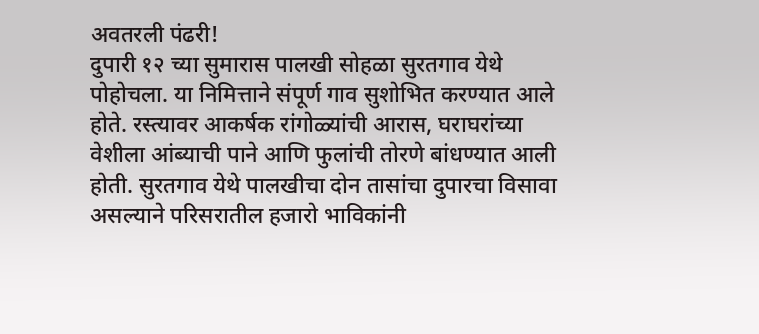अवतरली पंढरी!
दुपारी १२ च्या सुमारास पालखी सोहळा सुरतगाव येथे पोहोचला. या निमित्ताने संपूर्ण गाव सुशोभित करण्यात आले होते. रस्त्यावर आकर्षक रांगोळ्यांची आरास, घराघरांच्या वेशीला आंब्याची पाने आणि फुलांची तोरणे बांधण्यात आली होती. सुरतगाव येथे पालखीचा दोन तासांचा दुपारचा विसावा असल्याने परिसरातील हजारो भाविकांनी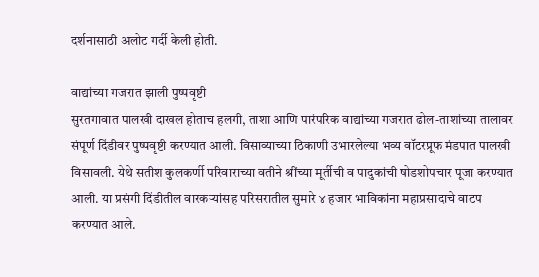दर्शनासाठी अलोट गर्दी केली होती.

वाद्यांच्या गजरात झाली पुष्पवृष्टी
सुरतगावात पालखी दाखल होताच हलगी, ताशा आणि पारंपरिक वाद्यांच्या गजरात ढोल-ताशांच्या तालावर संपूर्ण दिंडीवर पुष्पवृष्टी करण्यात आली. विसाव्याच्या ठिकाणी उभारलेल्या भव्य वॉटरप्रूफ मंडपात पालखी विसावली. येथे सतीश कुलकर्णी परिवाराच्या वतीने श्रींच्या मूर्तीची व पादुकांची षोडशोपचार पूजा करण्यात आली. या प्रसंगी दिंडीतील वारकऱ्यांसह परिसरातील सुमारे ४ हजार भाविकांना महाप्रसादाचे वाटप करण्यात आले.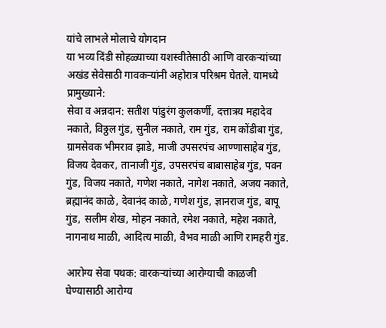यांचे लाभले मोलाचे योगदान
या भव्य दिंडी सोहळ्याच्या यशस्वीतेसाठी आणि वारकऱ्यांच्या अखंड सेवेसाठी गावकऱ्यांनी अहोरात्र परिश्रम घेतले. यामध्ये प्रामुख्याने:
सेवा व अन्नदान: सतीश पांडुरंग कुलकर्णी, दत्तात्रय महादेव नकाते, विठ्ठल गुंड, सुनील नकाते, राम गुंड, राम कोंडीबा गुंड, ग्रामसेवक भीमराव झाडे, माजी उपसरपंच आण्णासाहेब गुंड, विजय देवकर, तानाजी गुंड, उपसरपंच बाबासाहेब गुंड, पवन गुंड, विजय नकाते, गणेश नकाते, नागेश नकाते, अजय नकाते, ब्रह्मानंद काळे, देवानंद काळे, गणेश गुंड, ज्ञानराज गुंड, बापू गुंड, सलीम शेख, मोहन नकाते, रमेश नकाते, महेश नकाते, नागनाथ माळी, आदित्य माळी, वैभव माळी आणि रामहरी गुंड.

आरोग्य सेवा पथक: वारकऱ्यांच्या आरोग्याची काळजी घेण्यासाठी आरोग्य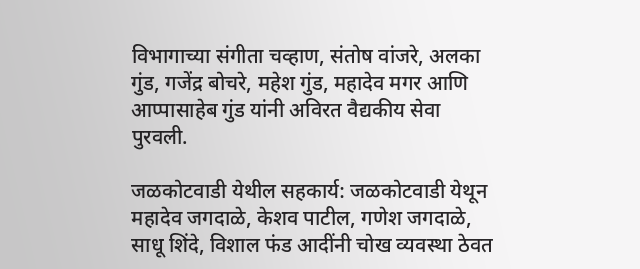विभागाच्या संगीता चव्हाण, संतोष वांजरे, अलका गुंड, गजेंद्र बोचरे, महेश गुंड, महादेव मगर आणि आप्पासाहेब गुंड यांनी अविरत वैद्यकीय सेवा पुरवली.

जळकोटवाडी येथील सहकार्य: जळकोटवाडी येथून महादेव जगदाळे, केशव पाटील, गणेश जगदाळे, साधू शिंदे, विशाल फंड आदींनी चोख व्यवस्था ठेवत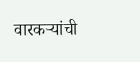वारकऱ्यांची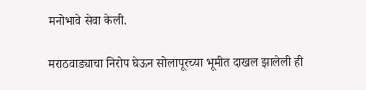मनोभावे सेवा केली.

मराठवाड्याचा निरोप घेऊन सोलापूरच्या भूमीत दाखल झालेली ही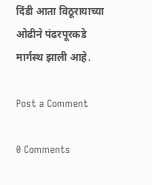दिंडी आता विठूरायाच्या ओढीने पंढरपूरकडे मार्गस्थ झाली आहे.

Post a Comment

0 Comments